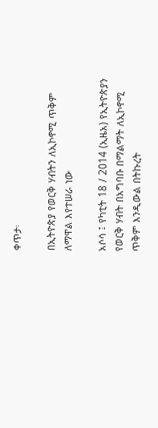ቀጥታ፡

በኢትዮጵያ የወርቅ ሃብትን ለኢኮኖሚ ጥቅም ለማዋል እየተሠራ ነው

አሶሳ ፤ የካቲት 18 / 2014 (ኢዜአ) የኢትዮጵያን የወርቅ ሃብት በአግባቡ በማልማት ለኢኮኖሚ ጥቅም እንዲውል በትኩረት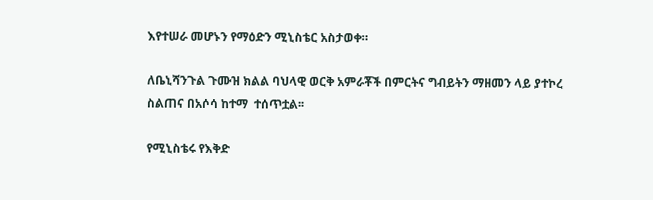እየተሠራ መሆኑን የማዕድን ሚኒስቴር አስታወቀ።

ለቤኒሻንጉል ጉሙዝ ክልል ባህላዊ ወርቅ አምራቾች በምርትና ግብይትን ማዘመን ላይ ያተኮረ ስልጠና በአሶሳ ከተማ  ተሰጥቷል፡፡

የሚኒስቴሩ የእቅድ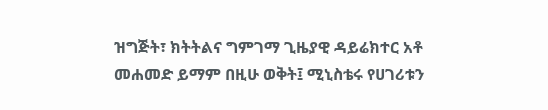ዝግጅት፣ ክትትልና ግምገማ ጊዜያዊ ዳይሬክተር አቶ መሐመድ ይማም በዚሁ ወቅት፤ ሚኒስቴሩ የሀገሪቱን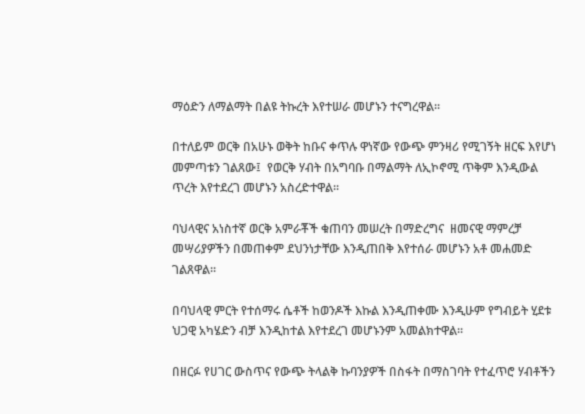ማዕድን ለማልማት በልዩ ትኩረት እየተሠራ መሆኑን ተናግረዋል፡፡

በተለይም ወርቅ በአሁኑ ወቅት ከቡና ቀጥሉ ዋነኛው የውጭ ምንዛሪ የሚገኝት ዘርፍ እየሆነ መምጣቱን ገልጸው፤  የወርቅ ሃብት በአግባቡ በማልማት ለኢኮኖሚ ጥቅም እንዲውል ጥረት እየተደረገ መሆኑን አስረድተዋል፡፡

ባህላዊና አነስተኛ ወርቅ አምራቾች ቁጠባን መሠረት በማድረግና  ዘመናዊ ማምረቻ መሣሪያዎችን በመጠቀም ደህንነታቸው እንዲጠበቅ እየተሰራ መሆኑን አቶ መሐመድ ገልጸዋል፡፡

በባህላዊ ምርት የተሰማሩ ሴቶች ከወንዶች እኩል እንዲጠቀሙ እንዲሁም የግብይት ሂደቱ ህጋዊ አካሄድን ብቻ እንዲከተል እየተደረገ መሆኑንም አመልክተዋል፡፡

በዘርፉ የሀገር ውስጥና የውጭ ትላልቅ ኩባንያዎች በስፋት በማስገባት የተፈጥሮ ሃብቶችን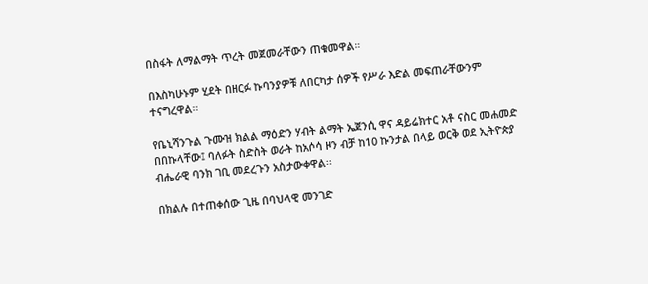በስፋት ለማልማት ጥረት መጀመራቸውን ጠቁመዋል።

በእስካሁኑም ሂደት በዘርፉ ኩባንያዎቹ ለበርካታ ሰዎች የሥራ እድል መፍጠራቸውንም ተናግረዋል።

የቤኒሻንጉል ጉሙዝ ክልል ማዕድን ሃብት ልማት ኤጀንሲ ዋና ዳይሬክተር አቶ ናስር መሐመድ በበኩላቸው፤ ባለፉት ስድስት ወራት ከአሶሳ ዞን ብቻ ከ10 ኩንታል በላይ ወርቅ ወደ ኢትዮጵያ ብሔራዊ ባንክ ገቢ መደረጉን አስታውቀዋል፡፡

በክልሉ በተጠቀሰው ጊዜ በባህላዊ መንገድ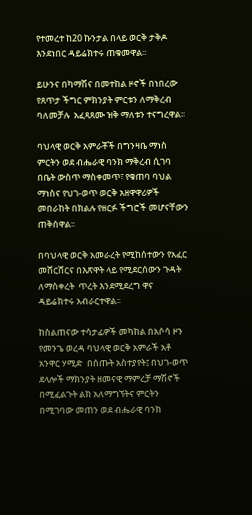የተመረተ ከ20 ኩንታል በላይ ወርቅ ታቅዶ እንደነበር ዳይሬክተሩ ጠቁመዋል፡፡

ይሁንና በካማሽና በመተከል ዞኖች በነበረው   የጸጥታ ችግር ምክንያት ምርቱን ለማቅረብ ባለመቻሉ  አፈጻጸሙ ዝቅ ማለቱን ተናግረዋል፡፡

ባህላዊ ወርቅ አምራቾች በግንዛቤ ማነስ ምርትን ወደ ብሔራዊ ባንክ ማቅረብ ሲገባ በቤት ውስጥ ማስቀመጥ፣ የቁጠባ ባህል ማነስና የህገ-ወጥ ወርቅ አዘዋዋሪዎች መበራከት በክልሉ የዘርፉ ችግሮች መሆናቸውን ጠቅሰዋል፡፡

በባህላዊ ወርቅ አመራረት የሚከሰተውን የአፈር መሸርሸርና በእጽዋት ላይ የሚደርሰውን ጉዳት ለማስቀረት  ጥረት እንደሚደረግ ዋና ዳይሬክተሩ አብራርተዋል፡፡

ከስልጠናው ተሳታፊዎች መካከል በአሶሳ ዞን የመንጌ ወረዳ ባህላዊ ወርቅ አምራች አቶ አንዋር ሃሚድ  በሰጡት አስተያየት፤ በህገ-ወጥ ደላሎች ማክንያት ዘመናዊ ማምረቻ ማሽኖች በሚፈልጉት ልክ አለማግኘትና ምርትን በሚገባው መጠን ወደ ብሔራዊ ባንክ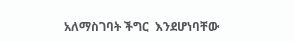አለማስገባት ችግር  እንደሆነባቸው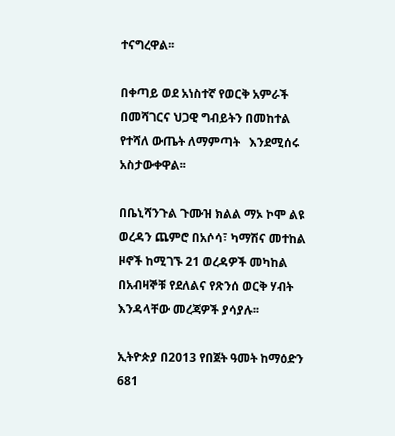ተናግረዋል፡፡

በቀጣይ ወደ አነስተኛ የወርቅ አምራች በመሻገርና ህጋዊ ግብይትን በመከተል የተሻለ ውጤት ለማምጣት   እንደሚሰሩ አስታውቀዋል፡፡

በቤኒሻንጉል ጉሙዝ ክልል ማኦ ኮሞ ልዩ ወረዳን ጨምሮ በአሶሳ፣ ካማሽና መተከል ዞኖች ከሚገኙ 21 ወረዳዎች መካከል በአብዛኞቹ የደለልና የጽንሰ ወርቅ ሃብት እንዳላቸው መረጃዎች ያሳያሉ፡፡

ኢትዮጵያ በ2013 የበጀት ዓመት ከማዕድን  681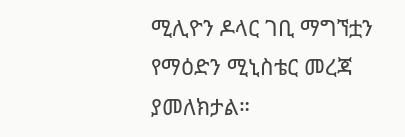ሚሊዮን ዶላር ገቢ ማግኘቷን የማዕድን ሚኒስቴር መረጃ ያመለክታል።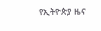የኢትዮጵያ ዜና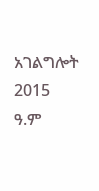አገልግሎት
2015
ዓ.ም